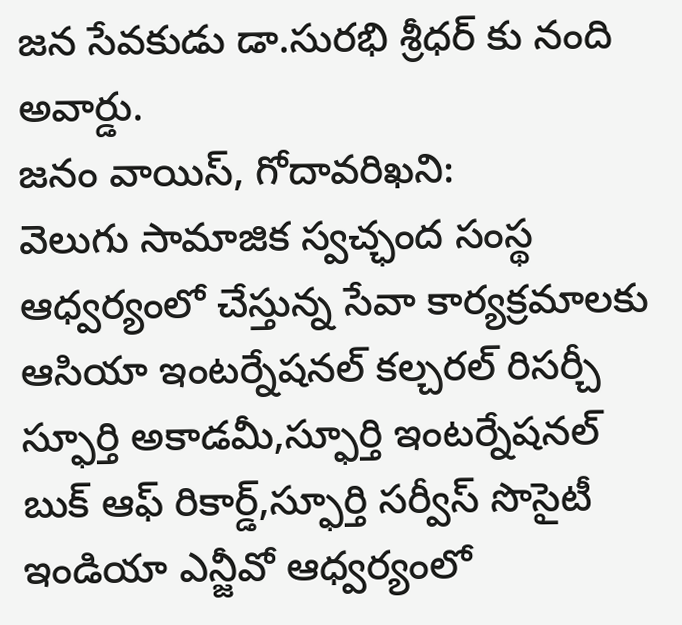జన సేవకుడు డా.సురభి శ్రీధర్ కు నంది అవార్డు.
జనం వాయిస్, గోదావరిఖని:
వెలుగు సామాజిక స్వచ్ఛంద సంస్థ ఆధ్వర్యంలో చేస్తున్న సేవా కార్యక్రమాలకు ఆసియా ఇంటర్నేషనల్ కల్చరల్ రిసర్చీ స్ఫూర్తి అకాడమీ,స్ఫూర్తి ఇంటర్నేషనల్ బుక్ ఆఫ్ రికార్డ్,స్ఫూర్తి సర్వీస్ సొసైటీ ఇండియా ఎన్జీవో ఆధ్వర్యంలో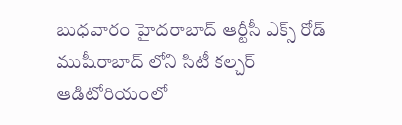బుధవారం హైదరాబాద్ ఆర్టీసీ ఎక్స్ రోడ్ ముషీరాబాద్ లోని సిటీ కల్చర్ ఆడిటోరియంలో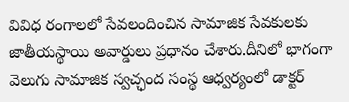వివిధ రంగాలలో సేవలందించిన సామాజిక సేవకులకు జాతీయస్థాయి అవార్డులు ప్రధానం చేశారు.దీనిలో భాగంగా వెలుగు సామాజిక స్వచ్ఛంద సంస్థ ఆధ్వర్యంలో డాక్టర్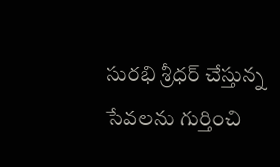సురభి శ్రీధర్ చేస్తున్న సేవలను గుర్తించి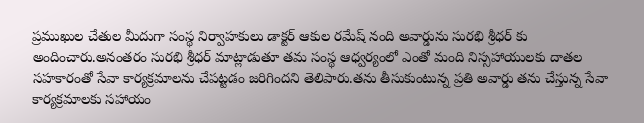ప్రముఖుల చేతుల మీదుగా సంస్థ నిర్వాహకులు డాక్టర్ ఆకుల రమేష్ నంది అవార్డును సురభి శ్రీధర్ కు అందించారు.అనంతరం సురభి శ్రీధర్ మాట్లాడుతూ తమ సంస్థ ఆధ్వర్యంలో ఎంతో మంది నిస్సహాయులకు దాతల సహకారంతో సేవా కార్యక్రమాలను చేపట్టడం జరిగిందని తెలిపారు.తను తీసుకుంటున్న ప్రతి అవార్డు తను చేస్తున్న సేవా కార్యక్రమాలకు సహాయం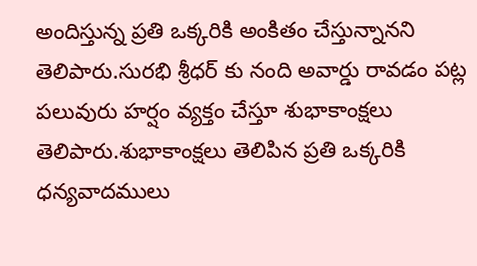అందిస్తున్న ప్రతి ఒక్కరికి అంకితం చేస్తున్నానని తెలిపారు.సురభి శ్రీధర్ కు నంది అవార్డు రావడం పట్ల పలువురు హర్షం వ్యక్తం చేస్తూ శుభాకాంక్షలు తెలిపారు.శుభాకాంక్షలు తెలిపిన ప్రతి ఒక్కరికి ధన్యవాదములు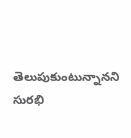తెలుపుకుంటున్నానని సురభి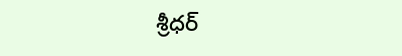శ్రీధర్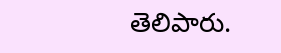తెలిపారు.